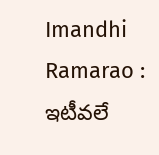Imandhi Ramarao : ఇటీవలే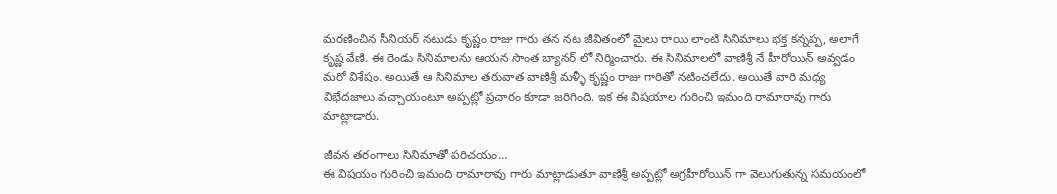మరణించిన సీనియర్ నటుడు కృష్ణం రాజు గారు తన నట జీవితంలో మైలు రాయి లాంటి సినిమాలు భక్త కన్నప్ప, అలాగే కృష్ణ వేణి. ఈ రెండు సినిమాలను ఆయన సొంత బ్యానర్ లో నిర్మించారు. ఈ సినిమాలలో వాణిశ్రీ నే హీరోయిన్ అవ్వడం మరో విశేషం. అయితే ఆ సినిమాల తరువాత వాణిశ్రీ మళ్ళీ కృష్ణం రాజు గారితో నటించలేదు. అయితే వారి మధ్య విభేదజాలు వచ్చాయంటూ అప్పట్లో ప్రచారం కూడా జరిగింది. ఇక ఈ విషయాల గురించి ఇమంది రామారావు గారు మాట్లాడారు.

జీవన తరంగాలు సినిమాతో పరిచయం…
ఈ విషయం గురించి ఇమంది రామారావు గారు మాట్లాడుతూ వాణిశ్రీ అప్పట్లో అగ్రహీరోయిన్ గా వెలుగుతున్న సమయంలో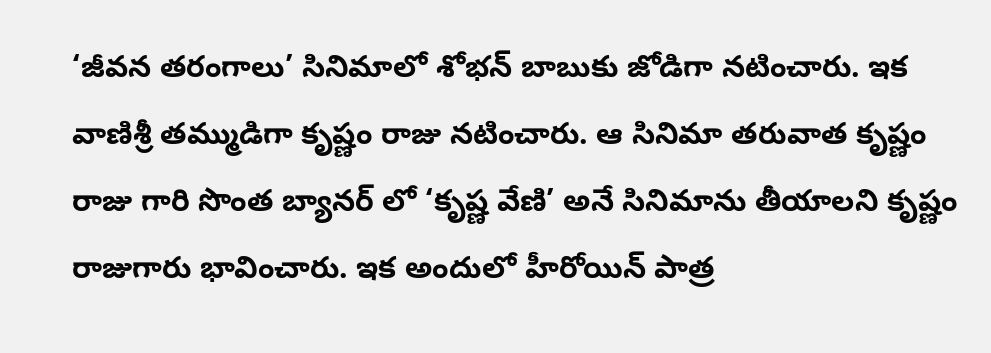‘జీవన తరంగాలు’ సినిమాలో శోభన్ బాబుకు జోడిగా నటించారు. ఇక వాణిశ్రీ తమ్ముడిగా కృష్ణం రాజు నటించారు. ఆ సినిమా తరువాత కృష్ణం రాజు గారి సొంత బ్యానర్ లో ‘కృష్ణ వేణి’ అనే సినిమాను తీయాలని కృష్ణం రాజుగారు భావించారు. ఇక అందులో హీరోయిన్ పాత్ర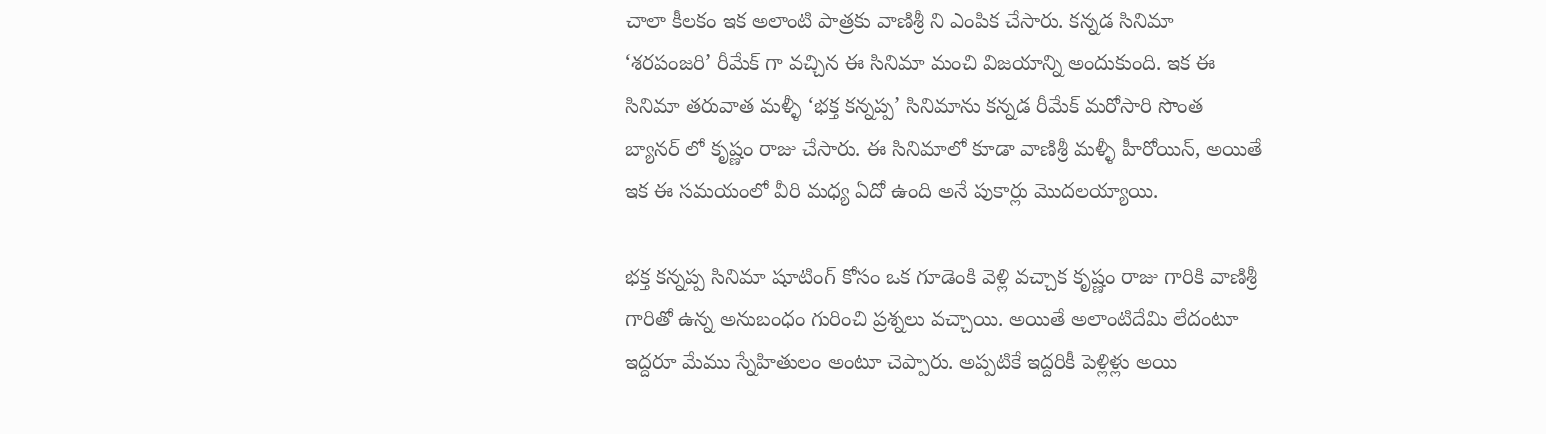చాలా కీలకం ఇక అలాంటి పాత్రకు వాణిశ్రీ ని ఎంపిక చేసారు. కన్నడ సినిమా ‘శరపంజరి’ రీమేక్ గా వచ్చిన ఈ సినిమా మంచి విజయాన్ని అందుకుంది. ఇక ఈ సినిమా తరువాత మళ్ళీ ‘భక్త కన్నప్ప’ సినిమాను కన్నడ రీమేక్ మరోసారి సొంత బ్యానర్ లో కృష్ణం రాజు చేసారు. ఈ సినిమాలో కూడా వాణిశ్రీ మళ్ళీ హీరోయిన్, అయితే ఇక ఈ సమయంలో వీరి మధ్య ఏదో ఉంది అనే పుకార్లు మొదలయ్యాయి.

భక్త కన్నప్ప సినిమా షూటింగ్ కోసం ఒక గూడెంకి వెళ్లి వచ్చాక కృష్ణం రాజు గారికి వాణిశ్రీ గారితో ఉన్న అనుబంధం గురించి ప్రశ్నలు వచ్చాయి. అయితే అలాంటిదేమి లేదంటూ ఇద్దరూ మేము స్నేహితులం అంటూ చెప్పారు. అప్పటికే ఇద్దరికీ పెళ్లిళ్లు అయి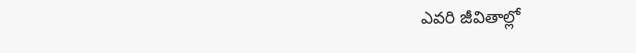ఎవరి జీవితాల్లో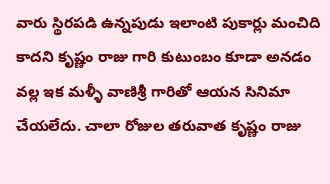వారు స్థిరపడి ఉన్నపుడు ఇలాంటి పుకార్లు మంచిది కాదని కృష్ణం రాజు గారి కుటుంబం కూడా అనడం వల్ల ఇక మళ్ళీ వాణిశ్రీ గారితో ఆయన సినిమా చేయలేదు. చాలా రోజుల తరువాత కృష్ణం రాజు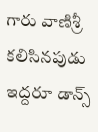గారు వాణిశ్రీ కలిసినపుడు ఇద్దరూ డాన్స్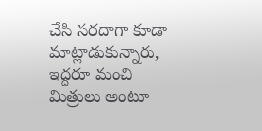చేసి సరదాగా కూడా మాట్లాడుకున్నారు, ఇద్దరూ మంచి మిత్రులు అంటూ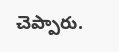చెప్పారు.